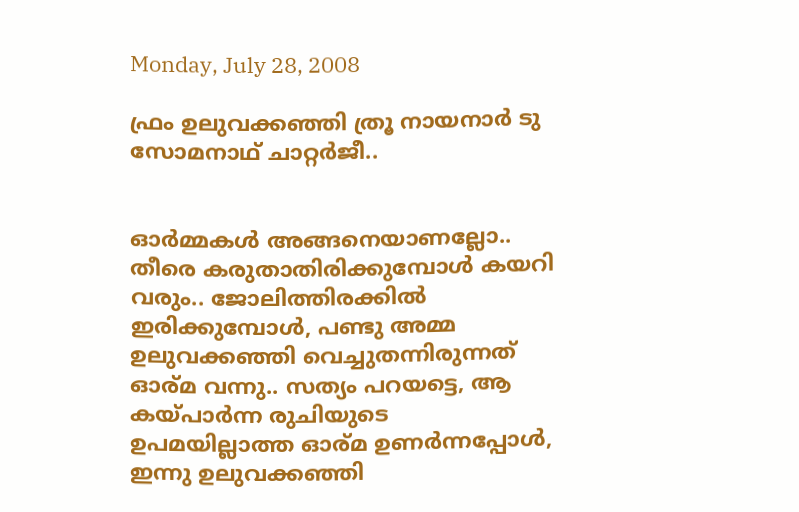Monday, July 28, 2008

ഫ്രം ഉലുവക്കഞ്ഞി ത്രൂ നായനാര്‍ ടു സോമനാഥ് ചാറ്റര്‍ജീ..


ഓര്‍മ്മകള്‍ അങ്ങനെയാണല്ലോ.. തീരെ കരുതാതിരിക്കുമ്പോള്‍ കയറി വരും.. ജോലിത്തിരക്കില്‍ ഇരിക്കുമ്പോള്‍, പണ്ടു അമ്മ ഉലുവക്കഞ്ഞി വെച്ചുതന്നിരുന്നത് ഓര്മ വന്നു.. സത്യം പറയട്ടെ, ആ കയ്പാര്‍ന്ന രുചിയുടെ ഉപമയില്ലാത്ത ഓര്മ ഉണര്‍ന്നപ്പോള്‍, ഇന്നു ഉലുവക്കഞ്ഞി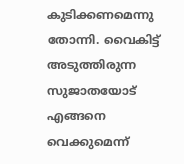കുടിക്കണമെന്നു തോന്നി. വൈകിട്ട് അടുത്തിരുന്ന സുജാതയോട് എങ്ങനെ വെക്കുമെന്ന്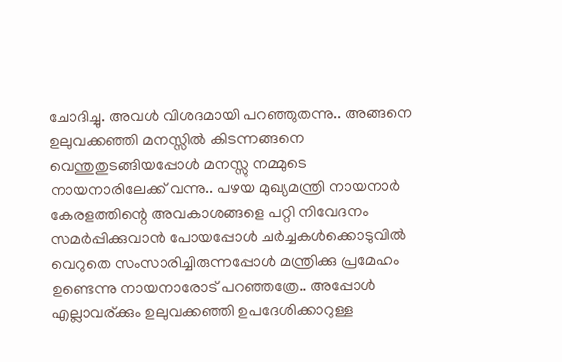ചോദിച്ചു. അവള്‍ വിശദമായി പറഞ്ഞുതന്നു.. അങ്ങനെ ഉലുവക്കഞ്ഞി മനസ്സില്‍ കിടന്നങ്ങനെ വെന്തുതുടങ്ങിയപ്പോള്‍ മനസ്സു നമ്മുടെ നായനാരിലേക്ക് വന്നു.. പഴയ മുഖ്യമന്ത്രി നായനാര്‍ കേരളത്തിന്റെ അവകാശങ്ങളെ പറ്റി നിവേദനം സമര്‍പ്പിക്കുവാന്‍ പോയപ്പോള്‍ ചര്‍ച്ചകള്‍ക്കൊടുവില്‍ വെറുതെ സംസാരിച്ചിരുന്നപ്പോള്‍ മന്ത്രിക്കു പ്രമേഹം ഉണ്ടെന്നു നായനാരോട് പറഞ്ഞത്രേ.. അപ്പോള്‍ എല്ലാവര്ക്കും ഉലുവക്കഞ്ഞി ഉപദേശിക്കാറുള്ള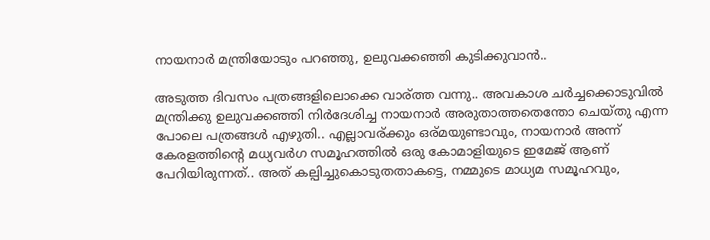നായനാര്‍ മന്ത്രിയോടും പറഞ്ഞു, ഉലുവക്കഞ്ഞി കുടിക്കുവാന്‍..

അടുത്ത ദിവസം പത്രങ്ങളിലൊക്കെ വാര്ത്ത വന്നു.. അവകാശ ചര്‍ച്ചക്കൊടുവില്‍ മന്ത്രിക്കു ഉലുവക്കഞ്ഞി നിര്‍ദേശിച്ച നായനാര്‍ അരുതാത്തതെന്തോ ചെയ്തു എന്ന പോലെ പത്രങ്ങള്‍ എഴുതി.. എല്ലാവര്ക്കും ഒര്മയുണ്ടാവും, നായനാര്‍ അന്ന് കേരളത്തിന്റെ മധ്യവര്‍ഗ സമൂഹത്തില്‍ ഒരു കോമാളിയുടെ ഇമേജ് ആണ് പേറിയിരുന്നത്.. അത് കല്പിച്ചുകൊടുതതാകട്ടെ, നമ്മുടെ മാധ്യമ സമൂഹവും,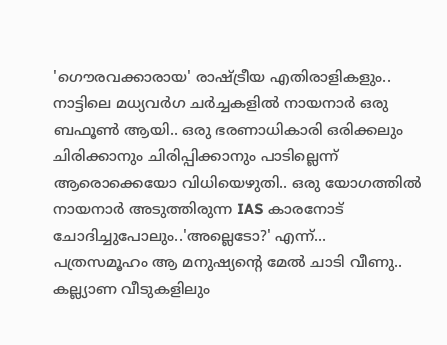'ഗൌരവക്കാരായ' രാഷ്ട്രീയ എതിരാളികളും.. നാട്ടിലെ മധ്യവര്‍ഗ ചര്‍ച്ചകളില്‍ നായനാര്‍ ഒരു ബഫൂണ്‍ ആയി.. ഒരു ഭരണാധികാരി ഒരിക്കലും ചിരിക്കാനും ചിരിപ്പിക്കാനും പാടില്ലെന്ന് ആരൊക്കെയോ വിധിയെഴുതി.. ഒരു യോഗത്തില്‍ നായനാര്‍ അടുത്തിരുന്ന IAS കാരനോട് ചോദിച്ചുപോലും..'അല്ലെടോ?' എന്ന്... പത്രസമൂഹം ആ മനുഷ്യന്റെ മേല്‍ ചാടി വീണു.. കല്ല്യാണ വീടുകളിലും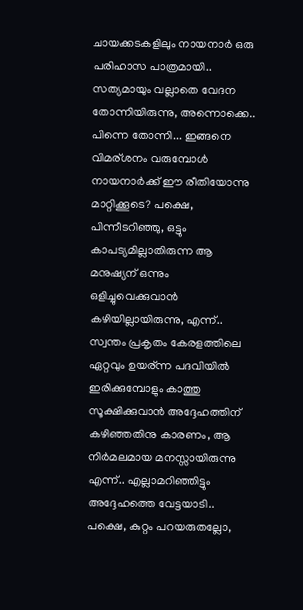ചായക്കടകളിലും നായനാര്‍ ഒരു പരിഹാസ പാത്രമായി.. സത്യമായും വല്ലാതെ വേദന തോന്നിയിരുന്നു, അന്നൊക്കെ.. പിന്നെ തോന്നി... ഇങ്ങനെ വിമര്ശനം വരുമ്പോള്‍ നായനാര്‍ക്ക് ഈ രീതിയോന്നു മാറ്റിക്കൂടെ? പക്ഷെ, പിന്നീടറിഞ്ഞു, ഒട്ടും കാപട്യമില്ലാതിരുന്ന ആ മനുഷ്യന് ഒന്നും ഒളിച്ചുവെക്കുവാന്‍ കഴിയില്ലായിരുന്നു, എന്ന്.. സ്വന്തം പ്രകൃതം കേരളത്തിലെ ഏറ്റവും ഉയര്ന്ന പദവിയില്‍ ഇരിക്കുമ്പോളും കാത്തു സൂക്ഷിക്കുവാന്‍ അദ്ദേഹത്തിന് കഴിഞ്ഞതിനു കാരണം, ആ നിര്‍മലമായ മനസ്സായിരുന്നു എന്ന്.. എല്ലാമറിഞ്ഞിട്ടും അദ്ദേഹത്തെ വേട്ടയാടി.. പക്ഷെ, കുറ്റം പറയരുതല്ലോ,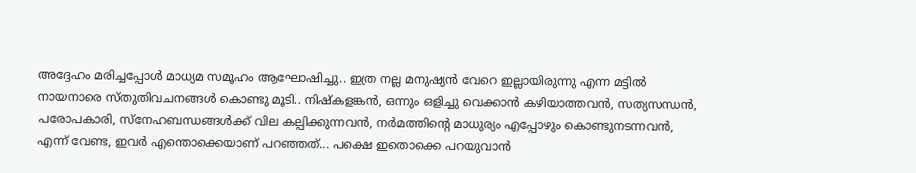അദ്ദേഹം മരിച്ചപ്പോള്‍ മാധ്യമ സമൂഹം ആഘോഷിച്ചു.. ഇത്ര നല്ല മനുഷ്യന്‍ വേറെ ഇല്ലായിരുന്നു എന്ന മട്ടില്‍ നായനാരെ സ്തുതിവചനങ്ങള്‍ കൊണ്ടു മൂടി.. നിഷ്കളങ്കന്‍, ഒന്നും ഒളിച്ചു വെക്കാന്‍ കഴിയാത്തവന്‍, സത്യസന്ധന്‍, പരോപകാരി, സ്നേഹബന്ധങ്ങള്‍ക്ക്‌ വില കല്പിക്കുന്നവന്‍, നര്‍മത്തിന്റെ മാധുര്യം എപ്പോഴും കൊണ്ടുനടന്നവന്‍, എന്ന് വേണ്ട, ഇവര്‍ എന്തൊക്കെയാണ് പറഞ്ഞത്... പക്ഷെ ഇതൊക്കെ പറയുവാന്‍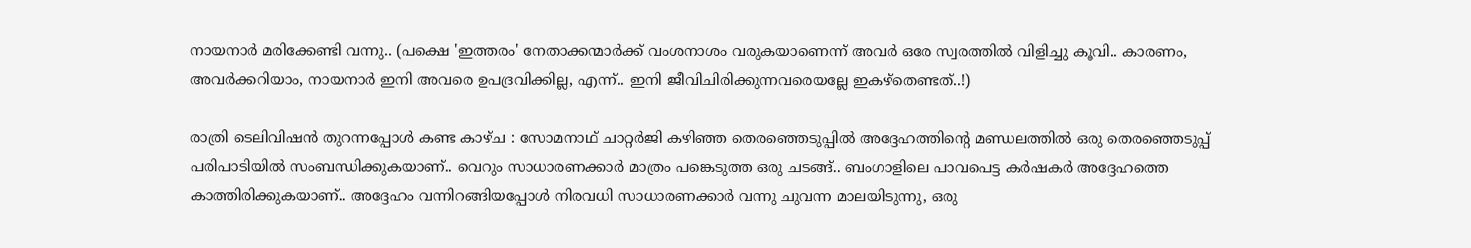നായനാര്‍ മരിക്കേണ്ടി വന്നു.. (പക്ഷെ 'ഇത്തരം' നേതാക്കന്മാര്‍ക്ക് വംശനാശം വരുകയാണെന്ന് അവര്‍ ഒരേ സ്വരത്തില്‍ വിളിച്ചു കൂവി.. കാരണം, അവര്‍ക്കറിയാം, നായനാര്‍ ഇനി അവരെ ഉപദ്രവിക്കില്ല, എന്ന്.. ഇനി ജീവിചിരിക്കുന്നവരെയല്ലേ ഇകഴ്തെണ്ടത്..!)

രാത്രി ടെലിവിഷന്‍ തുറന്നപ്പോള്‍ കണ്ട കാഴ്ച : സോമനാഥ് ചാറ്റര്‍ജി കഴിഞ്ഞ തെരഞ്ഞെടുപ്പില്‍ അദ്ദേഹത്തിന്റെ മണ്ഡലത്തില്‍ ഒരു തെരഞ്ഞെടുപ്പ് പരിപാടിയില്‍ സംബന്ധിക്കുകയാണ്.. വെറും സാധാരണക്കാര്‍ മാത്രം പങ്കെടുത്ത ഒരു ചടങ്ങ്.. ബംഗാളിലെ പാവപെട്ട കര്‍ഷകര്‍ അദ്ദേഹത്തെ കാത്തിരിക്കുകയാണ്.. അദ്ദേഹം വന്നിറങ്ങിയപ്പോള്‍ നിരവധി സാധാരണക്കാര്‍ വന്നു ചുവന്ന മാലയിടുന്നു, ഒരു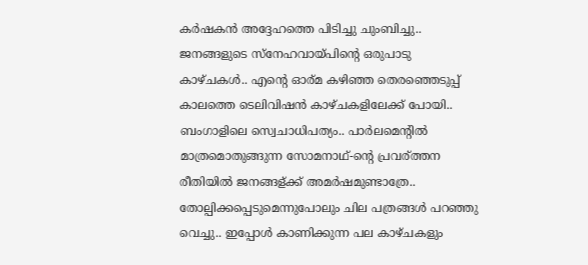കര്‍ഷകന്‍ അദ്ദേഹത്തെ പിടിച്ചു ചുംബിച്ചു.. ജനങ്ങളുടെ സ്നേഹവായ്പിന്റെ ഒരുപാടു കാഴ്ചകള്‍.. എന്റെ ഓര്മ കഴിഞ്ഞ തെരഞ്ഞെടുപ്പ് കാലത്തെ ടെലിവിഷന്‍ കാഴ്ചകളിലേക്ക് പോയി.. ബംഗാളിലെ സ്വെചാധിപത്യം.. പാര്‍ലമെന്‍റില്‍ മാത്രമൊതുങ്ങുന്ന സോമനാഥ്-ന്റെ പ്രവര്ത്തന രീതിയില്‍ ജനങ്ങള്ക്ക് അമര്‍ഷമുണ്ടാത്രേ.. തോല്പിക്കപ്പെടുമെന്നുപോലും ചില പത്രങ്ങള്‍ പറഞ്ഞു വെച്ചു.. ഇപ്പോള്‍ കാണിക്കുന്ന പല കാഴ്ചകളും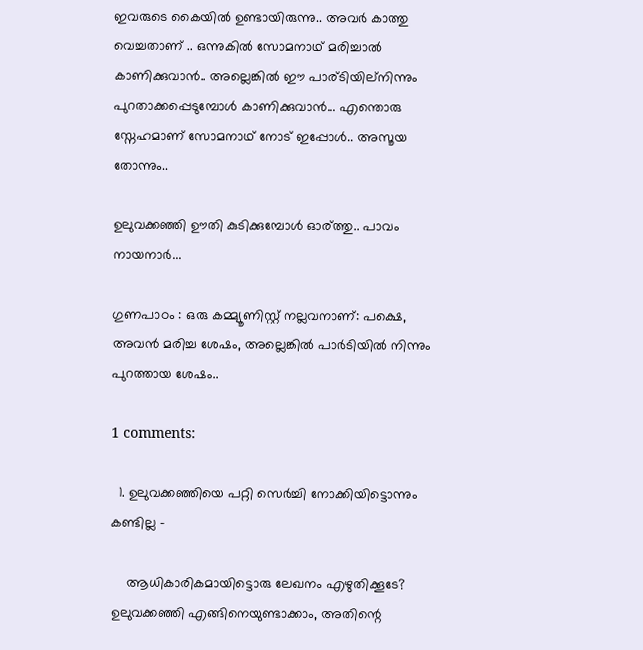ഇവരുടെ കൈയില്‍ ഉണ്ടായിരുന്നു.. അവര്‍ കാത്തു വെച്ചതാണ് .. ഒന്നുകില്‍ സോമനാഥ് മരിച്ചാല്‍ കാണിക്കുവാന്‍.. അല്ലെങ്കില്‍ ഈ പാര്ടിയില്നിന്നും പുറതാക്കപ്പെടുമ്പോള്‍ കാണിക്കുവാന്‍... എന്തൊരു സ്നേഹമാണ് സോമനാഥ് നോട് ഇപ്പോള്‍.. അസൂയ തോന്നും..

ഉലുവക്കഞ്ഞി ഊതി കുടിക്കുമ്പോള്‍ ഓര്ത്തു.. പാവം നായനാര്‍...

ഗുണപാഠം : ഒരു കമ്മ്യൂണിസ്റ്റ് നല്ലവനാണ്: പക്ഷെ, അവന്‍ മരിച്ച ശേഷം, അല്ലെങ്കില്‍ പാര്‍ടിയില്‍ നിന്നും പുറത്തായ ശേഷം..

1 comments:

  1. ഉലുവക്കഞ്ഞിയെ പറ്റി സെര്‍ച്ചി നോക്കിയിട്ടൊന്നും കണ്ടില്ല -

    ആധികാരികമായിട്ടൊരു ലേഖനം എഴുതിക്കൂടേ? ഉലുവക്കഞ്ഞി എങ്ങിനെയുണ്ടാക്കാം, അതിന്റെ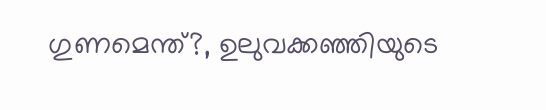ഗുണമെന്ത്?, ഉലുവക്കഞ്ഞിയുടെ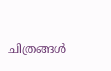ചിത്രങ്ങള്‍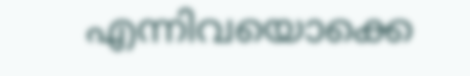എന്നിവയൊക്കെ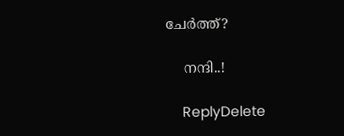ചേര്‍ത്ത്?

    നന്ദി..!

    ReplyDelete